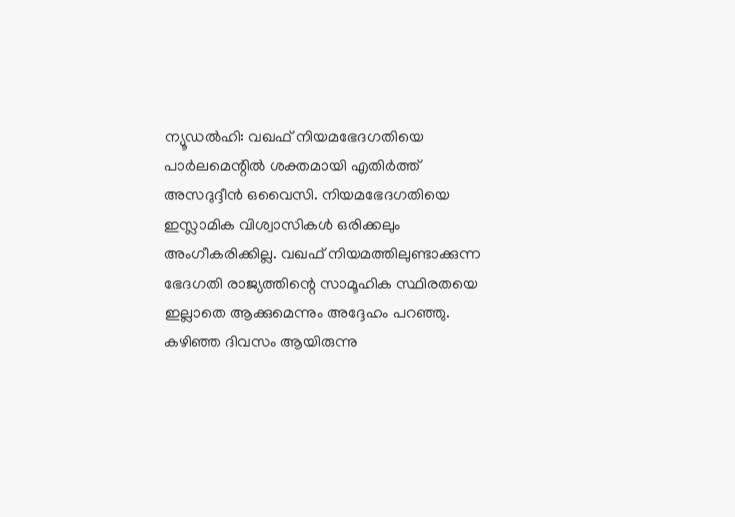ന്യൂഡൽഹി: വഖഫ് നിയമഭേദഗതിയെ പാർലമെന്റിൽ ശക്തമായി എതിർത്ത് അസദുദ്ദീൻ ഒവൈസി. നിയമഭേദഗതിയെ ഇസ്ലാമിക വിശ്വാസികൾ ഒരിക്കലും അംഗീകരിക്കില്ല. വഖഫ് നിയമത്തിലുണ്ടാക്കുന്ന ഭേദഗതി രാജ്യത്തിന്റെ സാമൂഹിക സ്ഥിരതയെ ഇല്ലാതെ ആക്കുമെന്നും അദ്ദേഹം പറഞ്ഞു. കഴിഞ്ഞ ദിവസം ആയിരുന്നു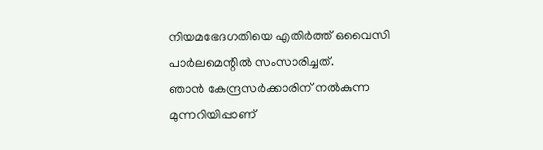നിയമഭേദഗതിയെ എതിർത്ത് ഒവൈസി പാർലമെന്റിൽ സംസാരിച്ചത്.
ഞാൻ കേന്ദ്രസർക്കാരിന് നൽകുന്ന മുന്നറിയിപ്പാണ്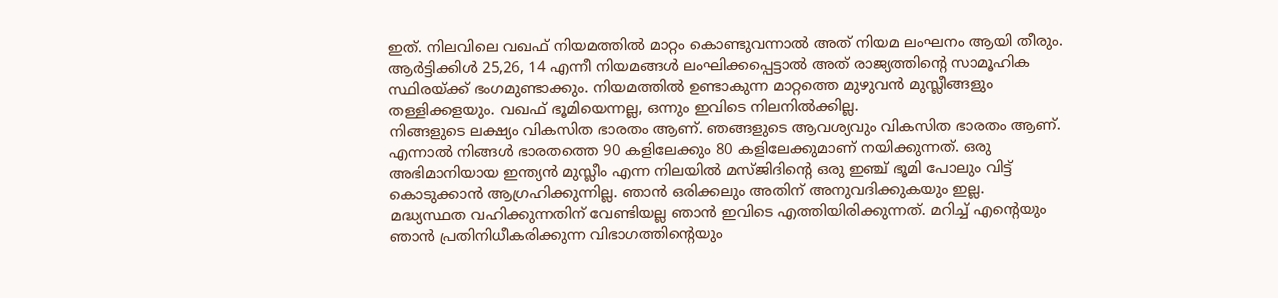ഇത്. നിലവിലെ വഖഫ് നിയമത്തിൽ മാറ്റം കൊണ്ടുവന്നാൽ അത് നിയമ ലംഘനം ആയി തീരും. ആർട്ടിക്കിൾ 25,26, 14 എന്നീ നിയമങ്ങൾ ലംഘിക്കപ്പെട്ടാൽ അത് രാജ്യത്തിന്റെ സാമൂഹിക സ്ഥിരയ്ക്ക് ഭംഗമുണ്ടാക്കും. നിയമത്തിൽ ഉണ്ടാകുന്ന മാറ്റത്തെ മുഴുവൻ മുസ്ലീങ്ങളും തള്ളിക്കളയും. വഖഫ് ഭൂമിയെന്നല്ല, ഒന്നും ഇവിടെ നിലനിൽക്കില്ല.
നിങ്ങളുടെ ലക്ഷ്യം വികസിത ഭാരതം ആണ്. ഞങ്ങളുടെ ആവശ്യവും വികസിത ഭാരതം ആണ്. എന്നാൽ നിങ്ങൾ ഭാരതത്തെ 90 കളിലേക്കും 80 കളിലേക്കുമാണ് നയിക്കുന്നത്. ഒരു അഭിമാനിയായ ഇന്ത്യൻ മുസ്ലീം എന്ന നിലയിൽ മസ്ജിദിന്റെ ഒരു ഇഞ്ച് ഭൂമി പോലും വിട്ട് കൊടുക്കാൻ ആഗ്രഹിക്കുന്നില്ല. ഞാൻ ഒരിക്കലും അതിന് അനുവദിക്കുകയും ഇല്ല.
മദ്ധ്യസ്ഥത വഹിക്കുന്നതിന് വേണ്ടിയല്ല ഞാൻ ഇവിടെ എത്തിയിരിക്കുന്നത്. മറിച്ച് എന്റെയും ഞാൻ പ്രതിനിധീകരിക്കുന്ന വിഭാഗത്തിന്റെയും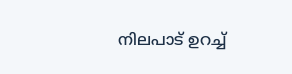നിലപാട് ഉറച്ച്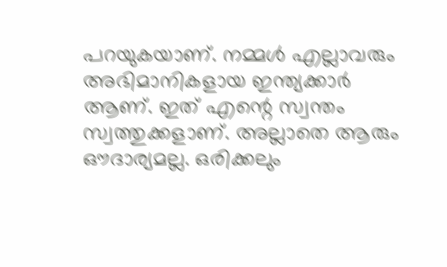പറയുകയാണ്. നമ്മൾ എല്ലാവരും അഭിമാനികളായ ഇന്ത്യക്കാർ ആണ്. ഇത് എന്റെ സ്വന്തം സ്വത്തുക്കളാണ്. അല്ലാതെ ആരും ഔദാര്യമല്ല. ഒരിക്കലും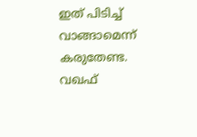ഇത് പിടിച്ച് വാങ്ങാമെന്ന് കരുതേണ്ട. വഖഫ്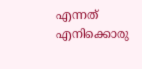എന്നത് എനിക്കൊരു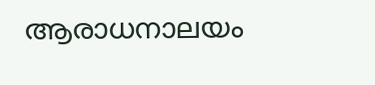ആരാധനാലയം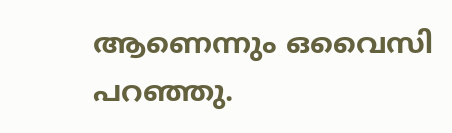ആണെന്നും ഒവൈസി പറഞ്ഞു.